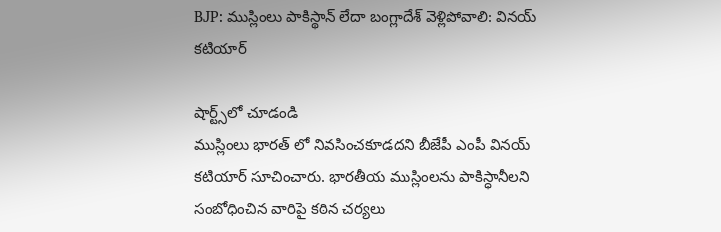BJP: ముస్లింలు పాకిస్థాన్ లేదా బంగ్లాదేశ్ వెళ్లిపోవాలి: వినయ్ కటియార్

షార్ట్స్‌లో చూడండి
ముస్లింలు భారత్‌ లో నివసించకూడదని బీజేపీ ఎంపీ వినయ్ కటియార్ సూచించారు. భారతీయ ముస్లింలను పాకిస్ధానీలని సంబోధించిన వారిపై కఠిన చర్యలు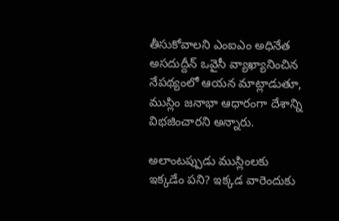తీసుకోవాలని ఎంఐఎం అధినేత అసదుద్దీన్ ఒవైసీ వ్యాఖ్యానించిన నేపథ్యంలో ఆయన మాట్లాడుతూ, ముస్లిం జనాభా ఆధారంగా దేశాన్ని విభజించారని అన్నారు.

అలాంటప్పుడు ముస్లింలకు ఇక్కడేం పని? ఇక్కడ వారెందుకు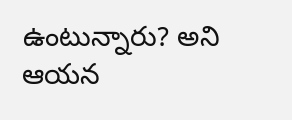ఉంటున్నారు? అని ఆయన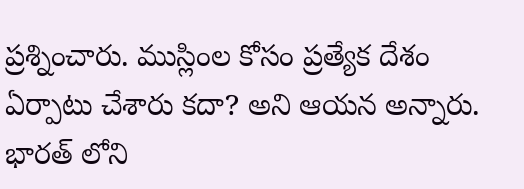ప్రశ్నించారు. ముస్లింల కోసం ప్రత్యేక దేశం ఏర్పాటు చేశారు కదా? అని ఆయన అన్నారు. భారత్ లోని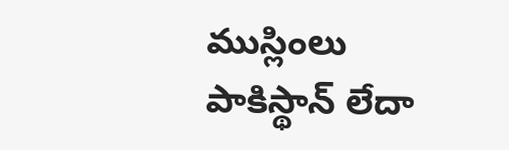ముస్లింలు పాకిస్థాన్‌ లేదా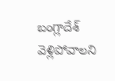బంగ్లాదేశ్‌ వెళ్లిపోవాలని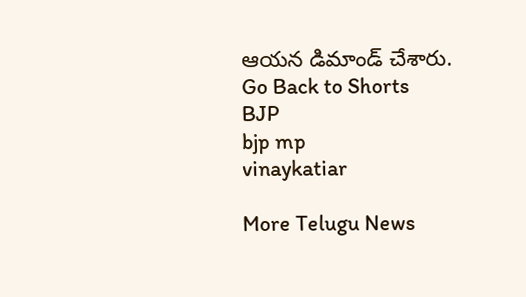ఆయన డిమాండ్ చేశారు.
Go Back to Shorts
BJP
bjp mp
vinaykatiar

More Telugu News